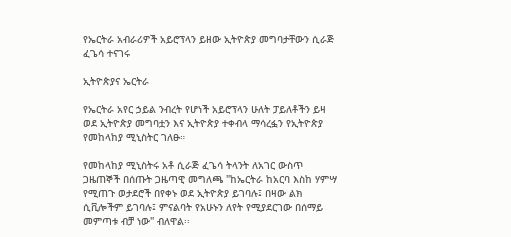የኤርትራ አብራሪዎች አይሮፕላን ይዘው ኢትዮጵያ መግባታቸውን ሲራጅ ፈጌሳ ተናገሩ

ኢትዮጵያና ኤርትራ

የኤርትራ አየር ኃይል ንብረት የሆነች አይሮፕላን ሁለት ፓይለቶችን ይዛ ወደ ኢትዮጵያ መግባቷን እና ኢትዮጵያ ተቀብላ ማሳረፏን የኢትዮጵያ የመከላከያ ሚኒስትር ገለፁ።

የመከላከያ ሚኒስትሩ አቶ ሲራጅ ፈጌሳ ትላንት ለአገር ውስጥ ጋዜጠኞች በሰጡት ጋዜጣዊ መግለጫ "ከኤርትራ ከአርባ እስከ ሃምሣ የሚጠጉ ወታደሮች በየቀኑ ወደ ኢትዮጵያ ይገባሉ፤ በዛው ልክ ሲቪሎችም ይገባሉ፤ ምናልባት የአሁኑን ለየት የሚያደርገው በሰማይ መምጣቱ ብቻ ነው" ብለዋል፡፡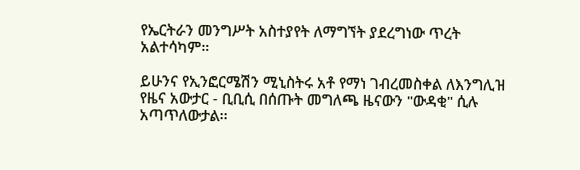የኤርትራን መንግሥት አስተያየት ለማግኘት ያደረግነው ጥረት አልተሳካም።

ይሁንና የኢንፎርሜሽን ሚኒስትሩ አቶ የማነ ገብረመስቀል ለእንግሊዝ የዜና አውታር - ቢቢሲ በሰጡት መግለጫ ዜናውን "ውዳቂ" ሲሉ አጣጥለውታል፡፡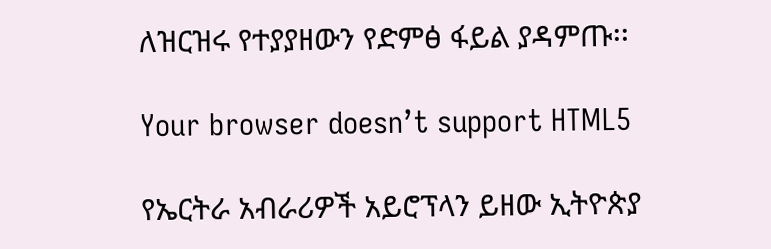ለዝርዝሩ የተያያዘውን የድምፅ ፋይል ያዳምጡ፡፡

Your browser doesn’t support HTML5

የኤርትራ አብራሪዎች አይሮፕላን ይዘው ኢትዮጵያ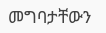መግባታቸውን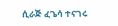ሲራጅ ፈጌሳ ተናገሩ